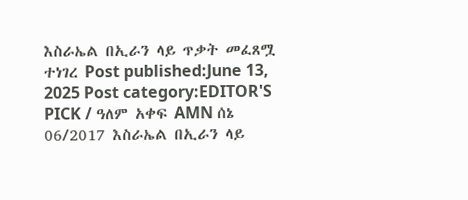እስራኤል በኢራን ላይ ጥቃት መፈጸሟ ተነገረ Post published:June 13, 2025 Post category:EDITOR'S PICK / ዓለም አቀፍ AMN ሰኔ 06/2017 እስራኤል በኢራን ላይ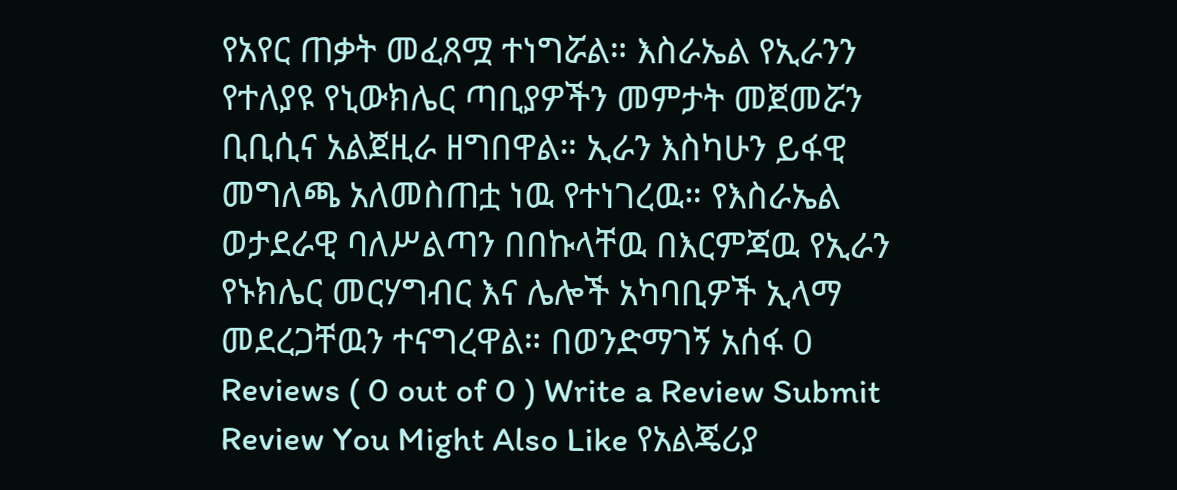የአየር ጠቃት መፈጸሟ ተነግሯል። እስራኤል የኢራንን የተለያዩ የኒውክሌር ጣቢያዎችን መምታት መጀመሯን ቢቢሲና አልጀዚራ ዘግበዋል። ኢራን እስካሁን ይፋዊ መግለጫ አለመስጠቷ ነዉ የተነገረዉ። የእስራኤል ወታደራዊ ባለሥልጣን በበኩላቸዉ በእርምጃዉ የኢራን የኑክሌር መርሃግብር እና ሌሎች አካባቢዎች ኢላማ መደረጋቸዉን ተናግረዋል። በወንድማገኝ አሰፋ 0 Reviews ( 0 out of 0 ) Write a Review Submit Review You Might Also Like የአልጄሪያ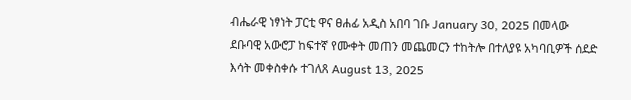ብሔራዊ ነፃነት ፓርቲ ዋና ፀሐፊ አዲስ አበባ ገቡ January 30, 2025 በመላው ደቡባዊ አውሮፓ ከፍተኛ የሙቀት መጠን መጨመርን ተከትሎ በተለያዩ አካባቢዎች ሰደድ እሳት መቀስቀሱ ተገለጸ August 13, 2025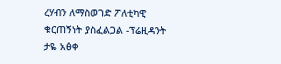ረሃብን ለማስወገድ ፖለቲካዊ ቁርጠኝነት ያስፈልጋል -ፕሬዚዳንት ታዬ አፅቀ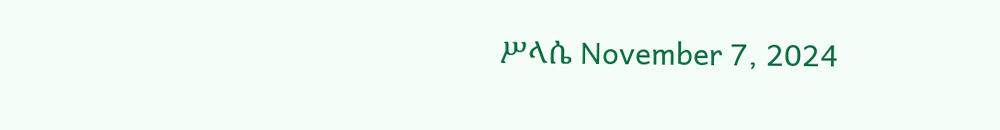ሥላሴ November 7, 2024